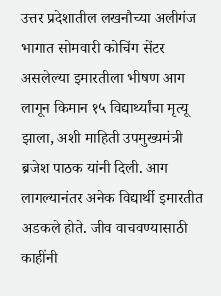उत्तर प्रदेशातील लखनौच्या अलीगंज भागात सोमवारी कोचिंग सेंटर असलेल्या इमारतीला भीषण आग लागून किमान १५ विद्यार्थ्यांचा मृत्यू झाला, अशी माहिती उपमुख्यमंत्री ब्रजेश पाठक यांनी दिली. आग लागल्यानंतर अनेक विद्यार्थी इमारतीत अडकले होते. जीव वाचवण्यासाठी काहींनी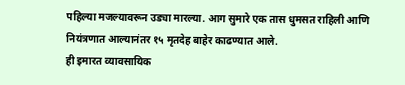पहिल्या मजल्यावरून उड्या मारल्या. आग सुमारे एक तास धुमसत राहिली आणि नियंत्रणात आल्यानंतर १५ मृतदेह बाहेर काढण्यात आले.
ही इमारत व्यावसायिक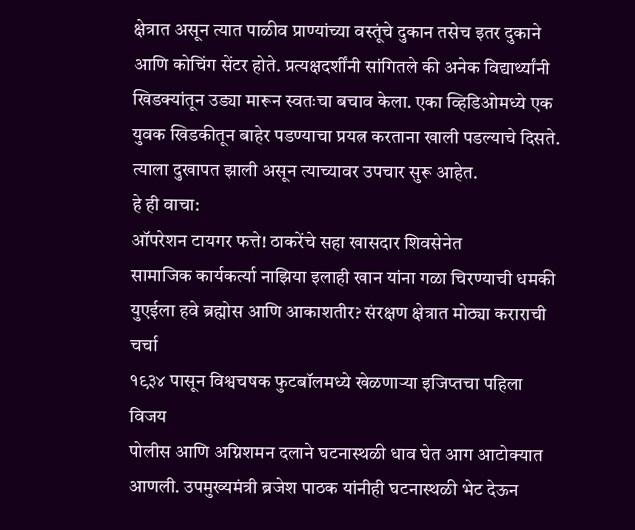क्षेत्रात असून त्यात पाळीव प्राण्यांच्या वस्तूंचे दुकान तसेच इतर दुकाने आणि कोचिंग सेंटर होते. प्रत्यक्षदर्शींनी सांगितले की अनेक विद्यार्थ्यांनी खिडक्यांतून उड्या मारून स्वतःचा बचाव केला. एका व्हिडिओमध्ये एक युवक खिडकीतून बाहेर पडण्याचा प्रयत्न करताना खाली पडल्याचे दिसते. त्याला दुखापत झाली असून त्याच्यावर उपचार सुरू आहेत.
हे ही वाचा:
ऑपरेशन टायगर फत्ते! ठाकरेंचे सहा खासदार शिवसेनेत
सामाजिक कार्यकर्त्या नाझिया इलाही खान यांना गळा चिरण्याची धमकी
युएईला हवे ब्रह्मोस आणि आकाशतीर? संरक्षण क्षेत्रात मोठ्या कराराची चर्चा
१९३४ पासून विश्वचषक फुटबॉलमध्ये खेळणाऱ्या इजिप्तचा पहिला विजय
पोलीस आणि अग्निशमन दलाने घटनास्थळी धाव घेत आग आटोक्यात आणली. उपमुख्यमंत्री ब्रजेश पाठक यांनीही घटनास्थळी भेट देऊन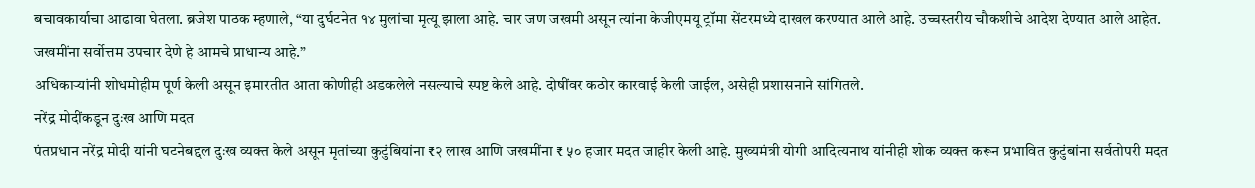बचावकार्याचा आढावा घेतला. ब्रजेश पाठक म्हणाले, “या दुर्घटनेत १४ मुलांचा मृत्यू झाला आहे. चार जण जखमी असून त्यांना केजीएमयू ट्रॉमा सेंटरमध्ये दाखल करण्यात आले आहे. उच्चस्तरीय चौकशीचे आदेश देण्यात आले आहेत. जखमींना सर्वोत्तम उपचार देणे हे आमचे प्राधान्य आहे.”
अधिकाऱ्यांनी शोधमोहीम पूर्ण केली असून इमारतीत आता कोणीही अडकलेले नसल्याचे स्पष्ट केले आहे. दोषींवर कठोर कारवाई केली जाईल, असेही प्रशासनाने सांगितले.
नरेंद्र मोदींकडून दुःख आणि मदत
पंतप्रधान नरेंद्र मोदी यांनी घटनेबद्दल दुःख व्यक्त केले असून मृतांच्या कुटुंबियांना ₹२ लाख आणि जखमींना ₹ ५० हजार मदत जाहीर केली आहे. मुख्यमंत्री योगी आदित्यनाथ यांनीही शोक व्यक्त करून प्रभावित कुटुंबांना सर्वतोपरी मदत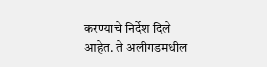करण्याचे निर्देश दिले आहेत. ते अलीगडमधील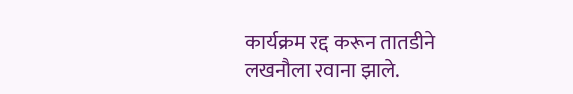कार्यक्रम रद्द करून तातडीने लखनौला रवाना झाले.